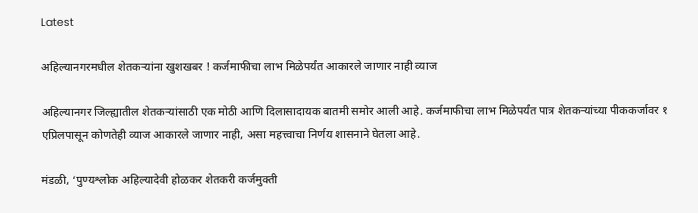Latest

अहिल्यानगरमधील शेतकऱ्यांना खुशखबर ! कर्जमाफीचा लाभ मिळेपर्यंत आकारले जाणार नाही व्याज

अहिल्यानगर जिल्ह्यातील शेतकऱ्यांसाठी एक मोठी आणि दिलासादायक बातमी समोर आली आहे. कर्जमाफीचा लाभ मिळेपर्यंत पात्र शेतकऱ्यांच्या पीककर्जावर १ एप्रिलपासून कोणतेही व्याज आकारले जाणार नाही, असा महत्त्वाचा निर्णय शासनाने घेतला आहे.

मंडळी, ‘पुण्यश्लोक अहिल्यादेवी होळकर शेतकरी कर्जमुक्ती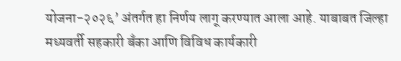योजना-२०२६’ अंतर्गत हा निर्णय लागू करण्यात आला आहे. याबाबत जिल्हा मध्यवर्ती सहकारी बँका आणि विविध कार्यकारी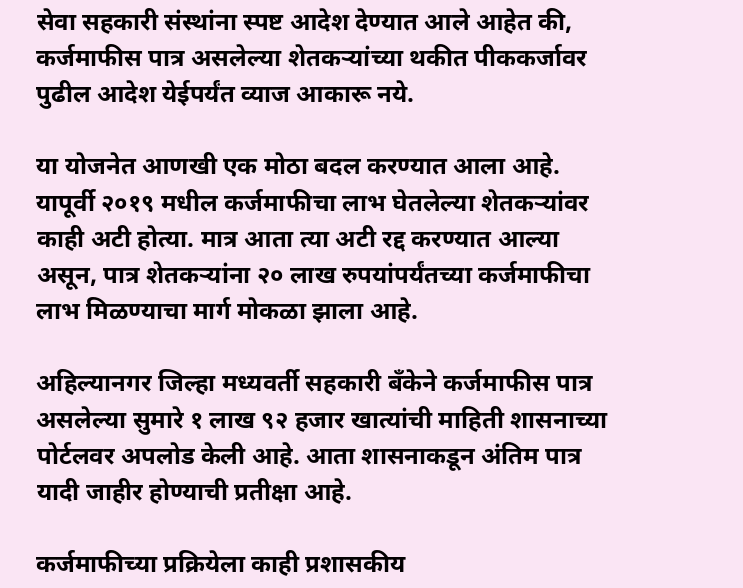सेवा सहकारी संस्थांना स्पष्ट आदेश देण्यात आले आहेत की, कर्जमाफीस पात्र असलेल्या शेतकऱ्यांच्या थकीत पीककर्जावर पुढील आदेश येईपर्यंत व्याज आकारू नये.

या योजनेत आणखी एक मोठा बदल करण्यात आला आहे. यापूर्वी २०१९ मधील कर्जमाफीचा लाभ घेतलेल्या शेतकऱ्यांवर काही अटी होत्या. मात्र आता त्या अटी रद्द करण्यात आल्या असून, पात्र शेतकऱ्यांना २० लाख रुपयांपर्यंतच्या कर्जमाफीचा लाभ मिळण्याचा मार्ग मोकळा झाला आहे.

अहिल्यानगर जिल्हा मध्यवर्ती सहकारी बँकेने कर्जमाफीस पात्र असलेल्या सुमारे १ लाख ९२ हजार खात्यांची माहिती शासनाच्या पोर्टलवर अपलोड केली आहे. आता शासनाकडून अंतिम पात्र यादी जाहीर होण्याची प्रतीक्षा आहे.

कर्जमाफीच्या प्रक्रियेला काही प्रशासकीय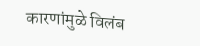कारणांमुळे विलंब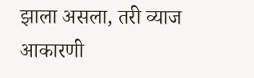झाला असला, तरी व्याज आकारणी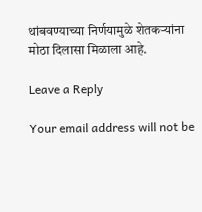थांबवण्याच्या निर्णयामुळे शेतकऱ्यांना मोठा दिलासा मिळाला आहे.

Leave a Reply

Your email address will not be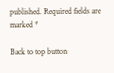published. Required fields are marked *

Back to top button